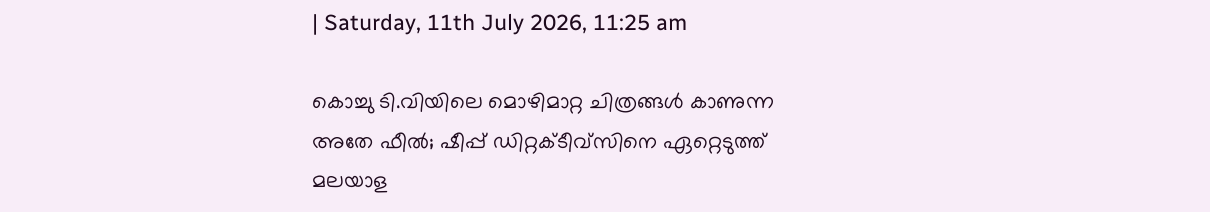| Saturday, 11th July 2026, 11:25 am

കൊച്ചു ടി.വിയിലെ മൊഴിമാറ്റ ചിത്രങ്ങള്‍ കാണുന്ന അതേ ഫീല്‍; ഷീപ്പ് ഡിറ്റക്ടീവ്‌സിനെ ഏറ്റെടുത്ത് മലയാള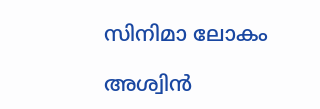സിനിമാ ലോകം

അശ്വിന്‍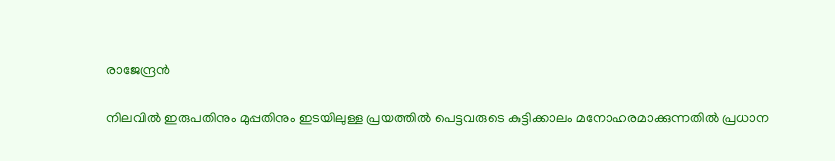രാജേന്ദ്രന്‍

നിലവില്‍ ഇരുപതിനും മുപ്പതിനും ഇടയിലുള്ള പ്രയത്തില്‍ പെട്ടവരുടെ കുട്ടിക്കാലം മനോഹരമാക്കുന്നതില്‍ പ്രധാന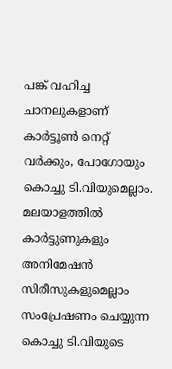പങ്ക് വഹിച്ച ചാനലുകളാണ് കാര്‍ട്ടൂണ്‍ നെറ്റ് വര്‍ക്കും, പോഗോയും കൊച്ചു ടി.വിയുമെല്ലാം. മലയാളത്തില്‍ കാര്‍ട്ടുണുകളും അനിമേഷന്‍ സിരീസുകളുമെല്ലാം സംപ്രേഷണം ചെയ്യുന്ന കൊച്ചു ടി.വിയുടെ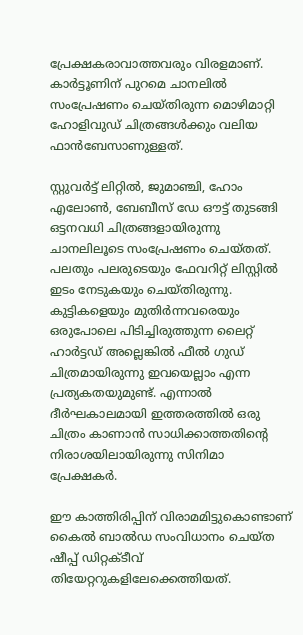പ്രേക്ഷകരാവാത്തവരും വിരളമാണ്. കാര്‍ട്ടൂണിന് പുറമെ ചാനലില്‍ സംപ്രേഷണം ചെയ്തിരുന്ന മൊഴിമാറ്റി ഹോളിവുഡ് ചിത്രങ്ങള്‍ക്കും വലിയ ഫാന്‍ബേസാണുള്ളത്.

സ്റ്റുവര്‍ട്ട് ലിറ്റില്‍, ജുമാഞ്ചി, ഹോം എലോണ്‍, ബേബീസ് ഡേ ഔട്ട് തുടങ്ങി ഒട്ടനവധി ചിത്രങ്ങളായിരുന്നു ചാനലിലൂടെ സംപ്രേഷണം ചെയ്തത്. പലതും പലരുടെയും ഫേവറിറ്റ് ലിസ്റ്റില്‍ ഇടം നേടുകയും ചെയ്തിരുന്നു. കുട്ടികളെയും മുതിര്‍ന്നവരെയും ഒരുപോലെ പിടിച്ചിരുത്തുന്ന ലൈറ്റ് ഹാര്‍ട്ടഡ് അല്ലെങ്കില്‍ ഫീല്‍ ഗുഡ് ചിത്രമായിരുന്നു ഇവയെല്ലാം എന്ന പ്രത്യകതയുമുണ്ട്. എന്നാല്‍ ദീര്‍ഘകാലമായി ഇത്തരത്തില്‍ ഒരു ചിത്രം കാണാന്‍ സാധിക്കാത്തതിന്റെ നിരാശയിലായിരുന്നു സിനിമാ പ്രേക്ഷകര്‍.

ഈ കാത്തിരിപ്പിന് വിരാമമിട്ടുകൊണ്ടാണ് കൈല്‍ ബാല്‍ഡ സംവിധാനം ചെയ്ത ഷീപ്പ് ഡിറ്റക്ടീവ് തിയേറ്ററുകളിലേക്കെത്തിയത്.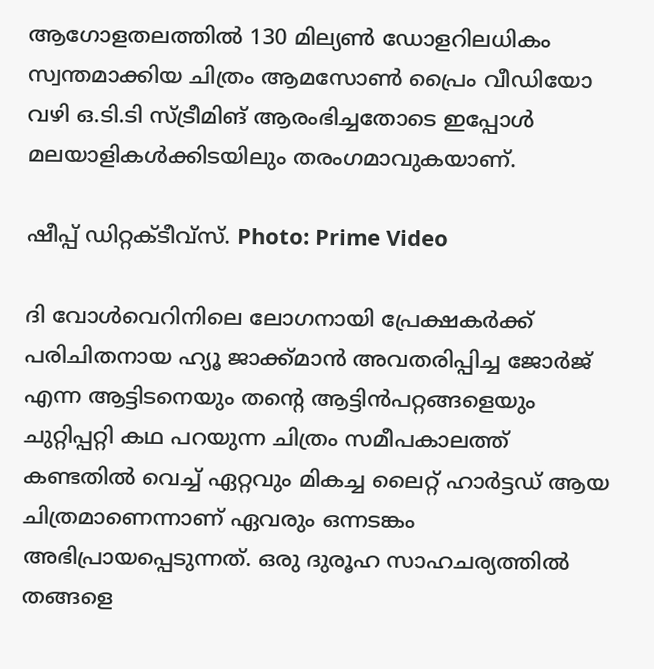ആഗോളതലത്തില്‍ 130 മില്യണ്‍ ഡോളറിലധികം സ്വന്തമാക്കിയ ചിത്രം ആമസോണ്‍ പ്രൈം വീഡിയോ വഴി ഒ.ടി.ടി സ്ട്രീമിങ് ആരംഭിച്ചതോടെ ഇപ്പോള്‍ മലയാളികള്‍ക്കിടയിലും തരംഗമാവുകയാണ്.

ഷീപ്പ് ഡിറ്റക്ടീവ്‌സ്‌. Photo: Prime Video

ദി വോള്‍വെറിനിലെ ലോഗനായി പ്രേക്ഷകര്‍ക്ക് പരിചിതനായ ഹ്യൂ ജാക്ക്മാന്‍ അവതരിപ്പിച്ച ജോര്‍ജ് എന്ന ആട്ടിടനെയും തന്റെ ആട്ടിന്‍പറ്റങ്ങളെയും ചുറ്റിപ്പറ്റി കഥ പറയുന്ന ചിത്രം സമീപകാലത്ത് കണ്ടതില്‍ വെച്ച് ഏറ്റവും മികച്ച ലൈറ്റ് ഹാര്‍ട്ടഡ് ആയ ചിത്രമാണെന്നാണ് ഏവരും ഒന്നടങ്കം അഭിപ്രായപ്പെടുന്നത്. ഒരു ദുരൂഹ സാഹചര്യത്തില്‍ തങ്ങളെ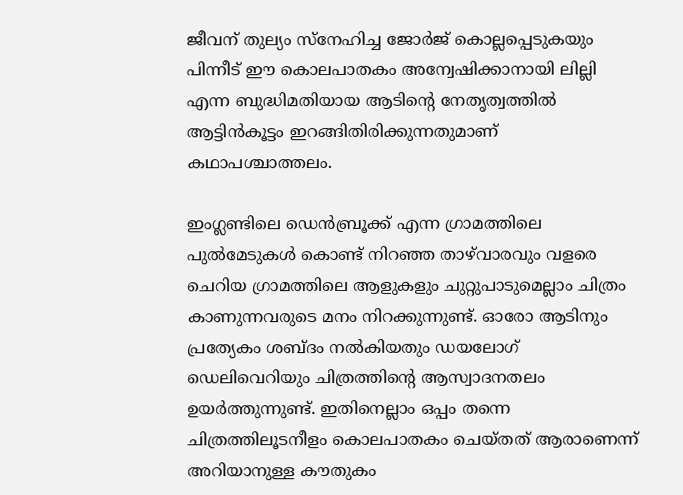ജീവന് തുല്യം സ്‌നേഹിച്ച ജോര്‍ജ് കൊല്ലപ്പെടുകയും പിന്നീട് ഈ കൊലപാതകം അന്വേഷിക്കാനായി ലില്ലി എന്ന ബുദ്ധിമതിയായ ആടിന്റെ നേതൃത്വത്തില്‍ ആട്ടിന്‍കൂട്ടം ഇറങ്ങിതിരിക്കുന്നതുമാണ് കഥാപശ്ചാത്തലം.

ഇംഗ്ലണ്ടിലെ ഡെന്‍ബ്രൂക്ക് എന്ന ഗ്രാമത്തിലെ പുല്‍മേടുകള്‍ കൊണ്ട് നിറഞ്ഞ താഴ്‌വാരവും വളരെ ചെറിയ ഗ്രാമത്തിലെ ആളുകളും ചുറ്റുപാടുമെല്ലാം ചിത്രം കാണുന്നവരുടെ മനം നിറക്കുന്നുണ്ട്. ഓരോ ആടിനും പ്രത്യേകം ശബ്ദം നല്‍കിയതും ഡയലോഗ് ഡെലിവെറിയും ചിത്രത്തിന്റെ ആസ്വാദനതലം ഉയര്‍ത്തുന്നുണ്ട്. ഇതിനെല്ലാം ഒപ്പം തന്നെ ചിത്രത്തിലൂടനീളം കൊലപാതകം ചെയ്തത് ആരാണെന്ന് അറിയാനുള്ള കൗതുകം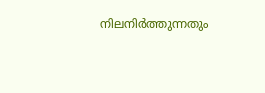നിലനിര്‍ത്തുന്നതും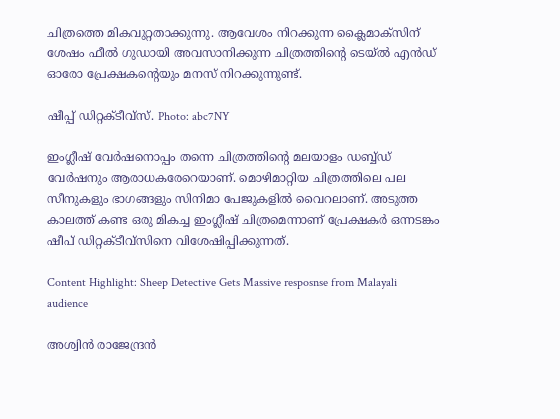ചിത്രത്തെ മികവുറ്റതാക്കുന്നു. ആവേശം നിറക്കുന്ന ക്ലൈമാക്‌സിന് ശേഷം ഫീല്‍ ഗുഡായി അവസാനിക്കുന്ന ചിത്രത്തിന്റെ ടെയ്ല്‍ എന്‍ഡ് ഓരോ പ്രേക്ഷകന്റെയും മനസ് നിറക്കുന്നുണ്ട്.

ഷീപ്പ് ഡിറ്റക്ടീവ്‌സ്‌. Photo: abc7NY

ഇംഗ്ലീഷ് വേര്‍ഷനൊപ്പം തന്നെ ചിത്രത്തിന്റെ മലയാളം ഡബ്ബ്ഡ് വേര്‍ഷനും ആരാധകരേറെയാണ്. മൊഴിമാറ്റിയ ചിത്രത്തിലെ പല സീനുകളും ഭാഗങ്ങളും സിനിമാ പേജുകളില്‍ വൈറലാണ്. അടുത്ത കാലത്ത് കണ്ട ഒരു മികച്ച ഇംഗ്ലീഷ് ചിത്രമെന്നാണ് പ്രേക്ഷകര്‍ ഒന്നടങ്കം ഷീപ് ഡിറ്റക്ടീവ്‌സിനെ വിശേഷിപ്പിക്കുന്നത്.

Content Highlight: Sheep Detective Gets Massive resposnse from Malayali audience

അശ്വിന്‍ രാജേന്ദ്രന്‍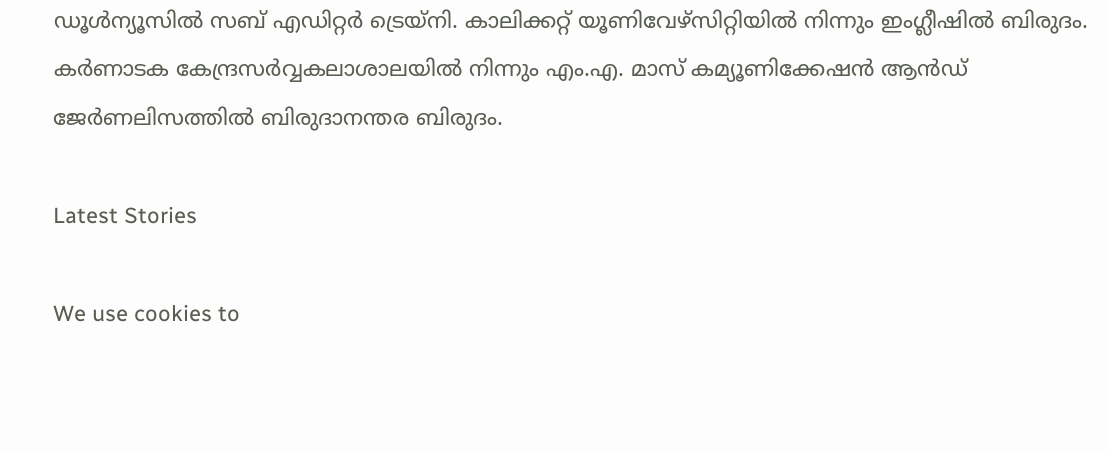ഡൂള്‍ന്യൂസില്‍ സബ് എഡിറ്റര്‍ ട്രെയ്‌നി. കാലിക്കറ്റ് യൂണിവേഴ്സിറ്റിയില്‍ നിന്നും ഇംഗ്ലീഷില്‍ ബിരുദം. കര്‍ണാടക കേന്ദ്രസര്‍വ്വകലാശാലയില്‍ നിന്നും എം.എ. മാസ് കമ്യൂണിക്കേഷന്‍ ആന്‍ഡ് ജേര്‍ണലിസത്തില്‍ ബിരുദാനന്തര ബിരുദം.

Latest Stories

We use cookies to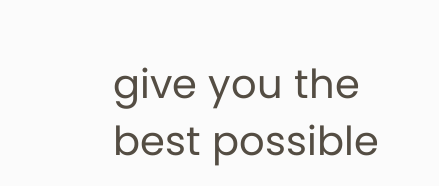give you the best possible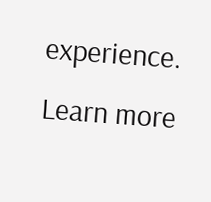experience. Learn more